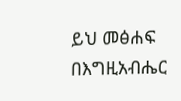ይህ መፅሐፍ በእግዚአብሔር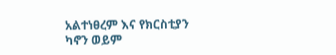አልተነፀረም እና የክርስቲያን ካኖን ወይም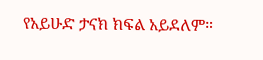የአይሁድ ታናክ ክፍል አይደለም።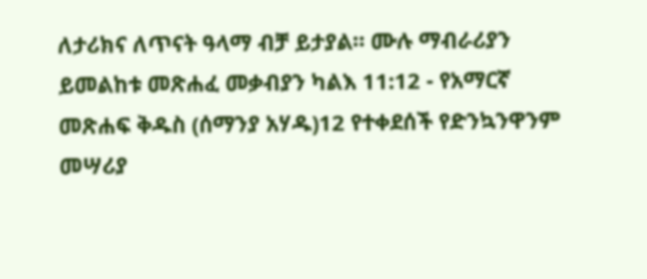ለታሪክና ለጥናት ዓላማ ብቻ ይታያል። ሙሉ ማብራሪያን ይመልከቱ መጽሐፈ መቃብያን ካልእ 11:12 - የአማርኛ መጽሐፍ ቅዱስ (ሰማንያ አሃዱ)12 የተቀደሰች የድንኳንዋንም መሣሪያ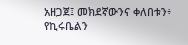አዘጋጀ፤ መክደኛውንና ቀለበቱን፥ የኪሩቤልን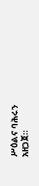ሥዕልና ባሕሩን አዘጋጀ።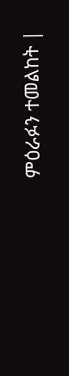ምዕራፉን ተመልከት |